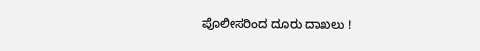ಪೊಲೀಸರಿಂದ ದೂರು ದಾಖಲು !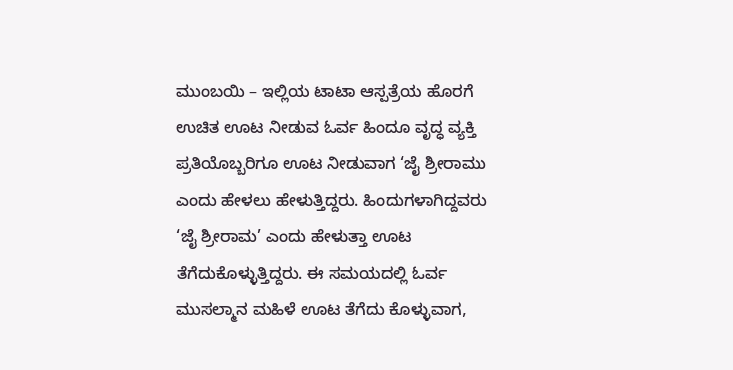ಮುಂಬಯಿ – ಇಲ್ಲಿಯ ಟಾಟಾ ಆಸ್ಪತ್ರೆಯ ಹೊರಗೆ ಉಚಿತ ಊಟ ನೀಡುವ ಓರ್ವ ಹಿಂದೂ ವೃದ್ಧ ವ್ಯಕ್ತಿ ಪ್ರತಿಯೊಬ್ಬರಿಗೂ ಊಟ ನೀಡುವಾಗ ‘ಜೈ ಶ್ರೀರಾಮು ಎಂದು ಹೇಳಲು ಹೇಳುತ್ತಿದ್ದರು. ಹಿಂದುಗಳಾಗಿದ್ದವರು ‘ಜೈ ಶ್ರೀರಾಮ’ ಎಂದು ಹೇಳುತ್ತಾ ಊಟ ತೆಗೆದುಕೊಳ್ಳುತ್ತಿದ್ದರು. ಈ ಸಮಯದಲ್ಲಿ ಓರ್ವ ಮುಸಲ್ಮಾನ ಮಹಿಳೆ ಊಟ ತೆಗೆದು ಕೊಳ್ಳುವಾಗ,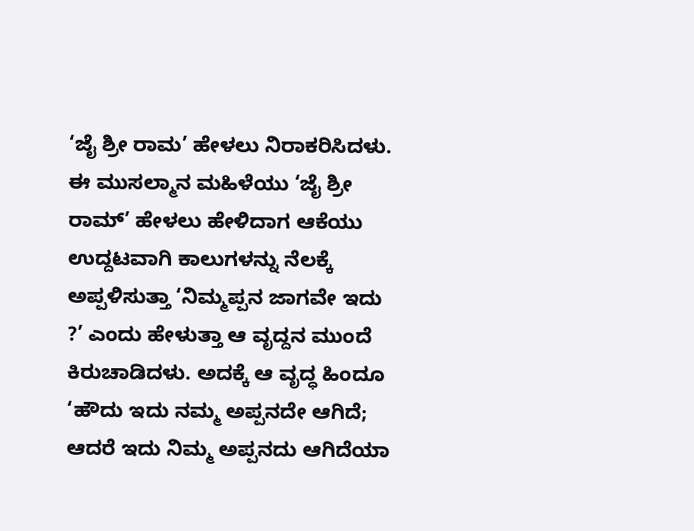‘ಜೈ ಶ್ರೀ ರಾಮ’ ಹೇಳಲು ನಿರಾಕರಿಸಿದಳು. ಈ ಮುಸಲ್ಮಾನ ಮಹಿಳೆಯು ‘ಜೈ ಶ್ರೀ ರಾಮ್’ ಹೇಳಲು ಹೇಳಿದಾಗ ಆಕೆಯು ಉದ್ದಟವಾಗಿ ಕಾಲುಗಳನ್ನು ನೆಲಕ್ಕೆ ಅಪ್ಪಳಿಸುತ್ತಾ ‘ನಿಮ್ಮಪ್ಪನ ಜಾಗವೇ ಇದು ?’ ಎಂದು ಹೇಳುತ್ತಾ ಆ ವೃದ್ದನ ಮುಂದೆ ಕಿರುಚಾಡಿದಳು. ಅದಕ್ಕೆ ಆ ವೃದ್ಧ ಹಿಂದೂ ‘ಹೌದು ಇದು ನಮ್ಮ ಅಪ್ಪನದೇ ಆಗಿದೆ; ಆದರೆ ಇದು ನಿಮ್ಮ ಅಪ್ಪನದು ಆಗಿದೆಯಾ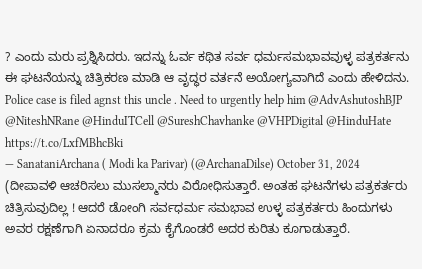? ಎಂದು ಮರು ಪ್ರಶ್ನಿಸಿದರು. ಇದನ್ನು ಓರ್ವ ಕಥಿತ ಸರ್ವ ಧರ್ಮಸಮಭಾವವುಳ್ಳ ಪತ್ರಕರ್ತನು ಈ ಘಟನೆಯನ್ನು ಚಿತ್ರಿಕರಣ ಮಾಡಿ ಆ ವೃದ್ಧರ ವರ್ತನೆ ಅಯೋಗ್ಯವಾಗಿದೆ ಎಂದು ಹೇಳಿದನು.
Police case is filed agnst this uncle . Need to urgently help him @AdvAshutoshBJP @NiteshNRane @HinduITCell @SureshChavhanke @VHPDigital @HinduHate https://t.co/LxfMBhcBki
— SanataniArchana ( Modi ka Parivar) (@ArchanaDilse) October 31, 2024
(ದೀಪಾವಳಿ ಆಚರಿಸಲು ಮುಸಲ್ಮಾನರು ವಿರೋಧಿಸುತ್ತಾರೆ. ಅಂತಹ ಘಟನೆಗಳು ಪತ್ರಕರ್ತರು ಚಿತ್ರಿಸುವುದಿಲ್ಲ ! ಆದರೆ ಡೋಂಗಿ ಸರ್ವಧರ್ಮ ಸಮಭಾವ ಉಳ್ಳ ಪತ್ರಕರ್ತರು ಹಿಂದುಗಳು ಅವರ ರಕ್ಷಣೆಗಾಗಿ ಏನಾದರೂ ಕ್ರಮ ಕೈಗೊಂಡರೆ ಅದರ ಕುರಿತು ಕೂಗಾಡುತ್ತಾರೆ.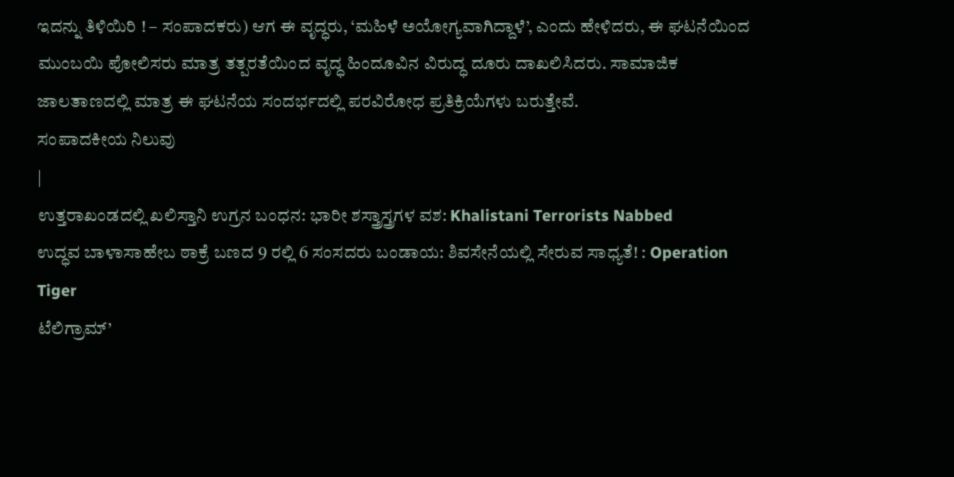ಇದನ್ನು ತಿಳಿಯಿರಿ ! – ಸಂಪಾದಕರು) ಆಗ ಈ ವೃದ್ಧರು, ‘ಮಹಿಳೆ ಅಯೋಗ್ಯವಾಗಿದ್ದಾಳೆ’, ಎಂದು ಹೇಳಿದರು, ಈ ಘಟನೆಯಿಂದ ಮುಂಬಯಿ ಪೋಲಿಸರು ಮಾತ್ರ ತತ್ಪರತೆಯಿಂದ ವೃದ್ಧ ಹಿಂದೂವಿನ ವಿರುದ್ಧ ದೂರು ದಾಖಲಿಸಿದರು. ಸಾಮಾಜಿಕ ಜಾಲತಾಣದಲ್ಲಿ ಮಾತ್ರ ಈ ಘಟನೆಯ ಸಂದರ್ಭದಲ್ಲಿ ಪರವಿರೋಧ ಪ್ರತಿಕ್ರಿಯೆಗಳು ಬರುತ್ತೇವೆ.
ಸಂಪಾದಕೀಯ ನಿಲುವು
|
ಉತ್ತರಾಖಂಡದಲ್ಲಿ ಖಲಿಸ್ತಾನಿ ಉಗ್ರನ ಬಂಧನ: ಭಾರೀ ಶಸ್ತ್ರಾಸ್ತ್ರಗಳ ವಶ: Khalistani Terrorists Nabbed
ಉದ್ಧವ ಬಾಳಾಸಾಹೇಬ ಠಾಕ್ರೆ ಬಣದ 9 ರಲ್ಲಿ 6 ಸಂಸದರು ಬಂಡಾಯ: ಶಿವಸೇನೆಯಲ್ಲಿ ಸೇರುವ ಸಾಧ್ಯತೆ! : Operation Tiger
ಟೆಲಿಗ್ರಾಮ್’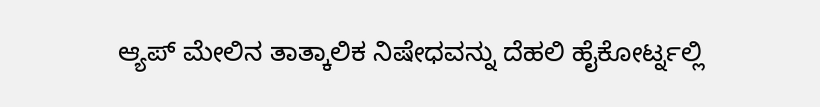ಆ್ಯಪ್ ಮೇಲಿನ ತಾತ್ಕಾಲಿಕ ನಿಷೇಧವನ್ನು ದೆಹಲಿ ಹೈಕೋರ್ಟ್ನಲ್ಲಿ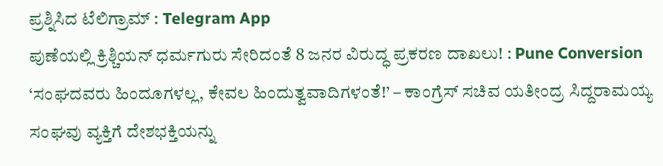ಪ್ರಶ್ನಿಸಿದ ಟೆಲಿಗ್ರಾಮ್ : Telegram App
ಪುಣೆಯಲ್ಲಿ ಕ್ರಿಶ್ಚಿಯನ್ ಧರ್ಮಗುರು ಸೇರಿದಂತೆ 8 ಜನರ ವಿರುದ್ಧ ಪ್ರಕರಣ ದಾಖಲು! : Pune Conversion
‘ಸಂಘದವರು ಹಿಂದೂಗಳಲ್ಲ, ಕೇವಲ ಹಿಂದುತ್ವವಾದಿಗಳಂತೆ!’ – ಕಾಂಗ್ರೆಸ್ ಸಚಿವ ಯತೀಂದ್ರ ಸಿದ್ದರಾಮಯ್ಯ
ಸಂಘವು ವ್ಯಕ್ತಿಗೆ ದೇಶಭಕ್ತಿಯನ್ನು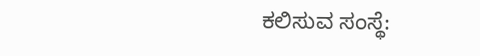ಕಲಿಸುವ ಸಂಸ್ಥೆ: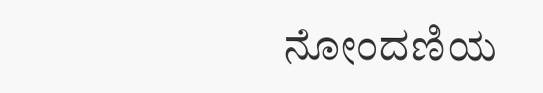ನೋಂದಣಿಯ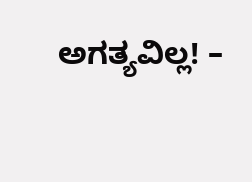ಅಗತ್ಯವಿಲ್ಲ! –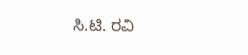ಸಿ.ಟಿ. ರವಿ